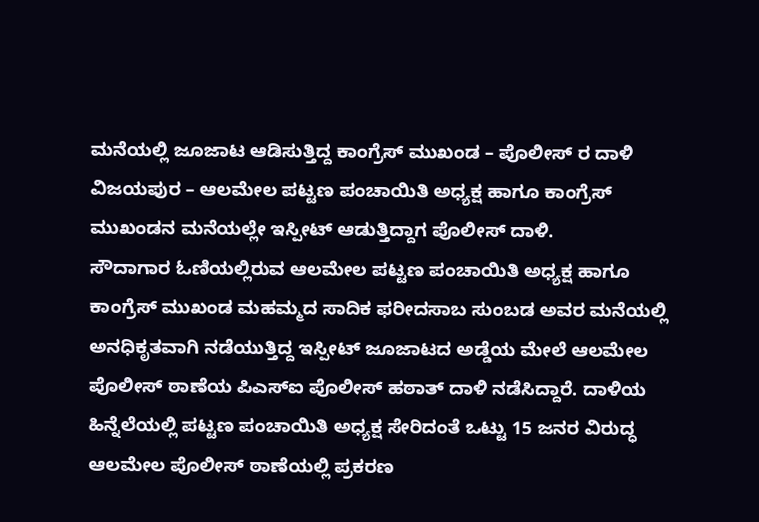ಮನೆಯಲ್ಲಿ ಜೂಜಾಟ ಆಡಿಸುತ್ತಿದ್ದ ಕಾಂಗ್ರೆಸ್ ಮುಖಂಡ – ಪೊಲೀಸ್ ರ ದಾಳಿ ವಿಜಯಪುರ – ಆಲಮೇಲ ಪಟ್ಟಣ ಪಂಚಾಯಿತಿ ಅಧ್ಯಕ್ಷ ಹಾಗೂ ಕಾಂಗ್ರೆಸ್ ಮುಖಂಡನ ಮನೆಯಲ್ಲೇ ಇಸ್ಪೀಟ್ ಆಡುತ್ತಿದ್ದಾಗ ಪೊಲೀಸ್ ದಾಳಿ.
ಸೌದಾಗಾರ ಓಣಿಯಲ್ಲಿರುವ ಆಲಮೇಲ ಪಟ್ಟಣ ಪಂಚಾಯಿತಿ ಅಧ್ಯಕ್ಷ ಹಾಗೂ ಕಾಂಗ್ರೆಸ್ ಮುಖಂಡ ಮಹಮ್ಮದ ಸಾದಿಕ ಫರೀದಸಾಬ ಸುಂಬಡ ಅವರ ಮನೆಯಲ್ಲಿ ಅನಧಿಕೃತವಾಗಿ ನಡೆಯುತ್ತಿದ್ದ ಇಸ್ಪೀಟ್ ಜೂಜಾಟದ ಅಡ್ಡೆಯ ಮೇಲೆ ಆಲಮೇಲ ಪೊಲೀಸ್ ಠಾಣೆಯ ಪಿಎಸ್ಐ ಪೊಲೀಸ್ ಹಠಾತ್ ದಾಳಿ ನಡೆಸಿದ್ದಾರೆ. ದಾಳಿಯ ಹಿನ್ನೆಲೆಯಲ್ಲಿ ಪಟ್ಟಣ ಪಂಚಾಯಿತಿ ಅಧ್ಯಕ್ಷ ಸೇರಿದಂತೆ ಒಟ್ಟು 15 ಜನರ ವಿರುದ್ಧ ಆಲಮೇಲ ಪೊಲೀಸ್ ಠಾಣೆಯಲ್ಲಿ ಪ್ರಕರಣ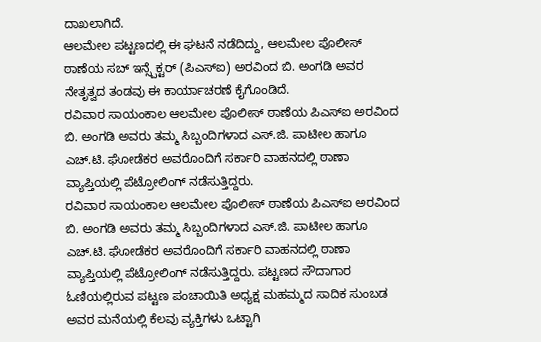ದಾಖಲಾಗಿದೆ.
ಆಲಮೇಲ ಪಟ್ಟಣದಲ್ಲಿ ಈ ಘಟನೆ ನಡೆದಿದ್ದು, ಆಲಮೇಲ ಪೊಲೀಸ್ ಠಾಣೆಯ ಸಬ್ ಇನ್ಸ್ಪೆಕ್ಟರ್ (ಪಿಎಸ್ಐ) ಅರವಿಂದ ಬಿ. ಅಂಗಡಿ ಅವರ ನೇತೃತ್ವದ ತಂಡವು ಈ ಕಾರ್ಯಾಚರಣೆ ಕೈಗೊಂಡಿದೆ.
ರವಿವಾರ ಸಾಯಂಕಾಲ ಆಲಮೇಲ ಪೊಲೀಸ್ ಠಾಣೆಯ ಪಿಎಸ್ಐ ಅರವಿಂದ ಬಿ. ಅಂಗಡಿ ಅವರು ತಮ್ಮ ಸಿಬ್ಬಂದಿಗಳಾದ ಎಸ್.ಜಿ. ಪಾಟೀಲ ಹಾಗೂ ಎಚ್.ಟಿ. ಘೋಡೆಕರ ಅವರೊಂದಿಗೆ ಸರ್ಕಾರಿ ವಾಹನದಲ್ಲಿ ಠಾಣಾ ವ್ಯಾಪ್ತಿಯಲ್ಲಿ ಪೆಟ್ರೋಲಿಂಗ್ ನಡೆಸುತ್ತಿದ್ದರು.
ರವಿವಾರ ಸಾಯಂಕಾಲ ಆಲಮೇಲ ಪೊಲೀಸ್ ಠಾಣೆಯ ಪಿಎಸ್ಐ ಅರವಿಂದ ಬಿ. ಅಂಗಡಿ ಅವರು ತಮ್ಮ ಸಿಬ್ಬಂದಿಗಳಾದ ಎಸ್.ಜಿ. ಪಾಟೀಲ ಹಾಗೂ ಎಚ್.ಟಿ. ಘೋಡೆಕರ ಅವರೊಂದಿಗೆ ಸರ್ಕಾರಿ ವಾಹನದಲ್ಲಿ ಠಾಣಾ ವ್ಯಾಪ್ತಿಯಲ್ಲಿ ಪೆಟ್ರೋಲಿಂಗ್ ನಡೆಸುತ್ತಿದ್ದರು. ಪಟ್ಟಣದ ಸೌದಾಗಾರ ಓಣಿಯಲ್ಲಿರುವ ಪಟ್ಟಣ ಪಂಚಾಯಿತಿ ಅಧ್ಯಕ್ಷ ಮಹಮ್ಮದ ಸಾದಿಕ ಸುಂಬಡ ಅವರ ಮನೆಯಲ್ಲಿ ಕೆಲವು ವ್ಯಕ್ತಿಗಳು ಒಟ್ಟಾಗಿ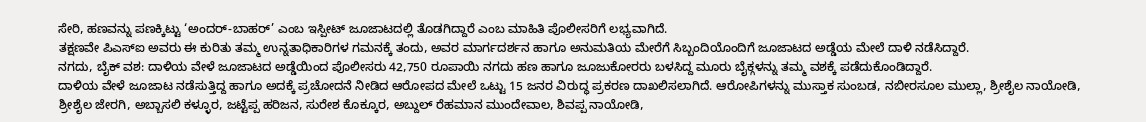ಸೇರಿ, ಹಣವನ್ನು ಪಣಕ್ಕಿಟ್ಟು ‘ಅಂದರ್-ಬಾಹರ್’ ಎಂಬ ಇಸ್ಪೀಟ್ ಜೂಜಾಟದಲ್ಲಿ ತೊಡಗಿದ್ದಾರೆ ಎಂಬ ಮಾಹಿತಿ ಪೊಲೀಸರಿಗೆ ಲಭ್ಯವಾಗಿದೆ.
ತಕ್ಷಣವೇ ಪಿಎಸ್ಐ ಅವರು ಈ ಕುರಿತು ತಮ್ಮ ಉನ್ನತಾಧಿಕಾರಿಗಳ ಗಮನಕ್ಕೆ ತಂದು, ಅವರ ಮಾರ್ಗದರ್ಶನ ಹಾಗೂ ಅನುಮತಿಯ ಮೇರೆಗೆ ಸಿಬ್ಬಂದಿಯೊಂದಿಗೆ ಜೂಜಾಟದ ಅಡ್ಡೆಯ ಮೇಲೆ ದಾಳಿ ನಡೆಸಿದ್ದಾರೆ.
ನಗದು, ಬೈಕ್ ವಶ: ದಾಳಿಯ ವೇಳೆ ಜೂಜಾಟದ ಅಡ್ಡೆಯಿಂದ ಪೊಲೀಸರು 42,750 ರೂಪಾಯಿ ನಗದು ಹಣ ಹಾಗೂ ಜೂಜುಕೋರರು ಬಳಸಿದ್ದ ಮೂರು ಬೈಕ್ಗಳನ್ನು ತಮ್ಮ ವಶಕ್ಕೆ ಪಡೆದುಕೊಂಡಿದ್ದಾರೆ.
ದಾಳಿಯ ವೇಳೆ ಜೂಜಾಟ ನಡೆಸುತ್ತಿದ್ದ ಹಾಗೂ ಅದಕ್ಕೆ ಪ್ರಚೋದನೆ ನೀಡಿದ ಆರೋಪದ ಮೇಲೆ ಒಟ್ಟು 15 ಜನರ ವಿರುದ್ಧ ಪ್ರಕರಣ ದಾಖಲಿಸಲಾಗಿದೆ. ಆರೋಪಿಗಳನ್ನು ಮುಸ್ತಾಕ ಸುಂಬಡ, ನಬೀರಸೂಲ ಮುಲ್ಲಾ, ಶ್ರೀಶೈಲ ನಾಯೋಡಿ, ಶ್ರೀಶೈಲ ಜೇರಗಿ, ಅಬ್ಬಾಸಲಿ ಕಳ್ಳೂರ, ಜಟ್ಟೆಪ್ಪ ಹರಿಜನ, ಸುರೇಶ ಕೊಕ್ಕೂರ, ಅಬ್ದುಲ್ ರೆಹಮಾನ ಮುಂದೇವಾಲ, ಶಿವಪ್ಪ ನಾಯೋಡಿ,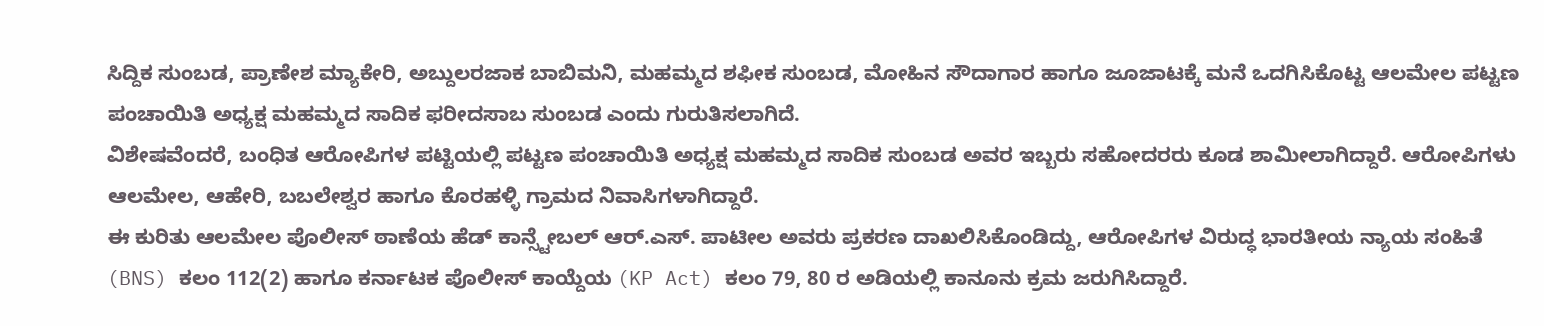ಸಿದ್ದಿಕ ಸುಂಬಡ, ಪ್ರಾಣೇಶ ಮ್ಯಾಕೇರಿ, ಅಬ್ದುಲರಜಾಕ ಬಾಬಿಮನಿ, ಮಹಮ್ಮದ ಶಫೀಕ ಸುಂಬಡ, ಮೋಹಿನ ಸೌದಾಗಾರ ಹಾಗೂ ಜೂಜಾಟಕ್ಕೆ ಮನೆ ಒದಗಿಸಿಕೊಟ್ಟ ಆಲಮೇಲ ಪಟ್ಟಣ ಪಂಚಾಯಿತಿ ಅಧ್ಯಕ್ಷ ಮಹಮ್ಮದ ಸಾದಿಕ ಫರೀದಸಾಬ ಸುಂಬಡ ಎಂದು ಗುರುತಿಸಲಾಗಿದೆ.
ವಿಶೇಷವೆಂದರೆ, ಬಂಧಿತ ಆರೋಪಿಗಳ ಪಟ್ಟಿಯಲ್ಲಿ ಪಟ್ಟಣ ಪಂಚಾಯಿತಿ ಅಧ್ಯಕ್ಷ ಮಹಮ್ಮದ ಸಾದಿಕ ಸುಂಬಡ ಅವರ ಇಬ್ಬರು ಸಹೋದರರು ಕೂಡ ಶಾಮೀಲಾಗಿದ್ದಾರೆ. ಆರೋಪಿಗಳು ಆಲಮೇಲ, ಆಹೇರಿ, ಬಬಲೇಶ್ವರ ಹಾಗೂ ಕೊರಹಳ್ಳಿ ಗ್ರಾಮದ ನಿವಾಸಿಗಳಾಗಿದ್ದಾರೆ.
ಈ ಕುರಿತು ಆಲಮೇಲ ಪೊಲೀಸ್ ಠಾಣೆಯ ಹೆಡ್ ಕಾನ್ಸ್ಟೇಬಲ್ ಆರ್.ಎಸ್. ಪಾಟೀಲ ಅವರು ಪ್ರಕರಣ ದಾಖಲಿಸಿಕೊಂಡಿದ್ದು, ಆರೋಪಿಗಳ ವಿರುದ್ಧ ಭಾರತೀಯ ನ್ಯಾಯ ಸಂಹಿತೆ (BNS) ಕಲಂ 112(2) ಹಾಗೂ ಕರ್ನಾಟಕ ಪೊಲೀಸ್ ಕಾಯ್ದೆಯ (KP Act) ಕಲಂ 79, 80 ರ ಅಡಿಯಲ್ಲಿ ಕಾನೂನು ಕ್ರಮ ಜರುಗಿಸಿದ್ದಾರೆ.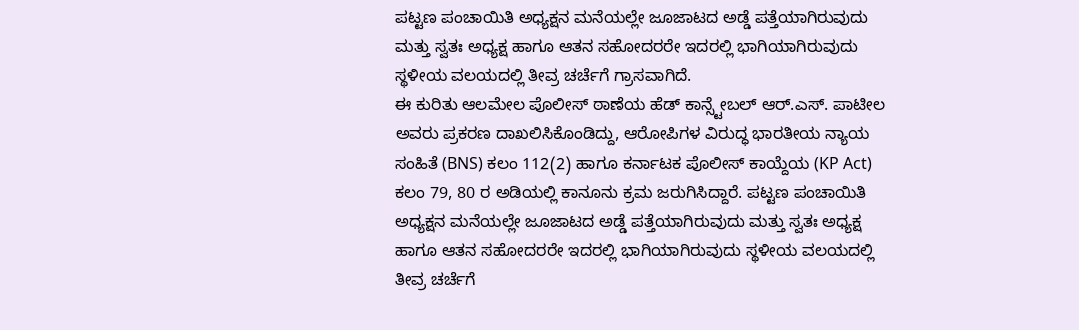ಪಟ್ಟಣ ಪಂಚಾಯಿತಿ ಅಧ್ಯಕ್ಷನ ಮನೆಯಲ್ಲೇ ಜೂಜಾಟದ ಅಡ್ಡೆ ಪತ್ತೆಯಾಗಿರುವುದು ಮತ್ತು ಸ್ವತಃ ಅಧ್ಯಕ್ಷ ಹಾಗೂ ಆತನ ಸಹೋದರರೇ ಇದರಲ್ಲಿ ಭಾಗಿಯಾಗಿರುವುದು ಸ್ಥಳೀಯ ವಲಯದಲ್ಲಿ ತೀವ್ರ ಚರ್ಚೆಗೆ ಗ್ರಾಸವಾಗಿದೆ.
ಈ ಕುರಿತು ಆಲಮೇಲ ಪೊಲೀಸ್ ಠಾಣೆಯ ಹೆಡ್ ಕಾನ್ಸ್ಟೇಬಲ್ ಆರ್.ಎಸ್. ಪಾಟೀಲ ಅವರು ಪ್ರಕರಣ ದಾಖಲಿಸಿಕೊಂಡಿದ್ದು, ಆರೋಪಿಗಳ ವಿರುದ್ಧ ಭಾರತೀಯ ನ್ಯಾಯ ಸಂಹಿತೆ (BNS) ಕಲಂ 112(2) ಹಾಗೂ ಕರ್ನಾಟಕ ಪೊಲೀಸ್ ಕಾಯ್ದೆಯ (KP Act) ಕಲಂ 79, 80 ರ ಅಡಿಯಲ್ಲಿ ಕಾನೂನು ಕ್ರಮ ಜರುಗಿಸಿದ್ದಾರೆ. ಪಟ್ಟಣ ಪಂಚಾಯಿತಿ ಅಧ್ಯಕ್ಷನ ಮನೆಯಲ್ಲೇ ಜೂಜಾಟದ ಅಡ್ಡೆ ಪತ್ತೆಯಾಗಿರುವುದು ಮತ್ತು ಸ್ವತಃ ಅಧ್ಯಕ್ಷ ಹಾಗೂ ಆತನ ಸಹೋದರರೇ ಇದರಲ್ಲಿ ಭಾಗಿಯಾಗಿರುವುದು ಸ್ಥಳೀಯ ವಲಯದಲ್ಲಿ ತೀವ್ರ ಚರ್ಚೆಗೆ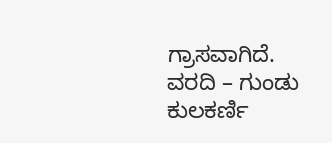ಗ್ರಾಸವಾಗಿದೆ.
ವರದಿ – ಗುಂಡು ಕುಲಕರ್ಣಿ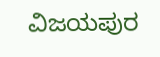ವಿಜಯಪುರ